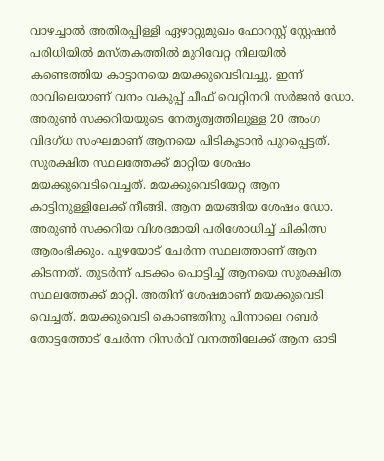വാഴച്ചാൽ അതിരപ്പിള്ളി ഏഴാറ്റുമുഖം ഫോറസ്റ്റ് സ്റ്റേഷൻ പരിധിയിൽ മസ്‌തകത്തിൽ മുറിവേറ്റ നിലയിൽ കണ്ടെത്തിയ കാട്ടാനയെ മയക്കുവെടിവച്ചു. ഇന്ന് രാവിലെയാണ് വനം വകുപ്പ് ചീഫ് വെറ്റിനറി സർജൻ ഡോ. അരുൺ സക്കറിയയുടെ നേതൃത്വത്തിലുള്ള 20 അംഗ വിദഗ്ധ സംഘമാണ് ആനയെ പിടികൂടാൻ പുറപ്പെട്ടത്. സുരക്ഷിത സ്ഥലത്തേക്ക് മാറ്റിയ ശേഷം മയക്കുവെടിവെച്ചത്. മയക്കുവെടിയേറ്റ ആന കാട്ടിനുള്ളിലേക്ക് നീങ്ങി. ആന മയങ്ങിയ ശേഷം ഡോ. അരുൺ സക്കറിയ വിശദമായി പരിശോധിച്ച് ചികിത്സ ആരംഭിക്കും. പുഴയോട് ചേർന്ന സ്ഥലത്താണ് ആന കിടന്നത്. തുടർന്ന് പടക്കം പൊട്ടിച്ച് ആനയെ സുരക്ഷിത സ്ഥലത്തേക്ക് മാറ്റി. അതിന് ശേഷമാണ് മയക്കുവെടി വെച്ചത്. മയക്കുവെടി കൊണ്ടതിനു പിന്നാലെ റബർ തോട്ടത്തോട് ചേർന്ന റിസർവ് വനത്തിലേക്ക് ആന ഓടി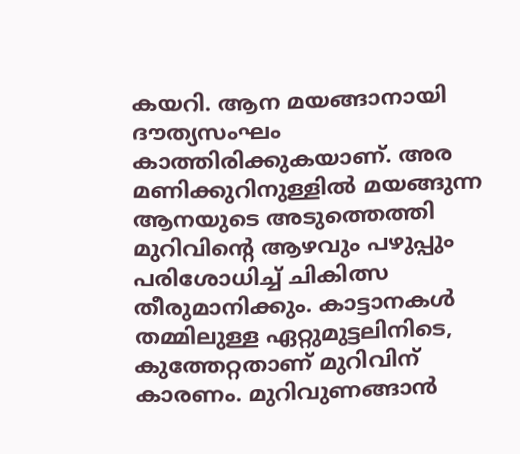കയറി. ആന മയങ്ങാനായി ദൗത്യസംഘം കാത്തിരിക്കുകയാണ്. അര മണിക്കുറിനുള്ളിൽ മയങ്ങുന്ന ആനയുടെ അടുത്തെത്തി മുറിവിൻ്റെ ആഴവും പഴുപ്പും പരിശോധിച്ച് ചികിത്സ തീരുമാനിക്കും. കാട്ടാനകൾ തമ്മിലുള്ള ഏറ്റുമുട്ടലിനിടെ, കുത്തേറ്റതാണ് മുറിവിന് കാരണം. മുറിവുണങ്ങാൻ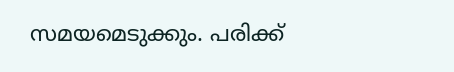സമയമെടുക്കും. പരിക്ക്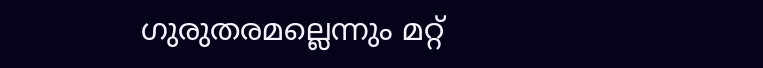ഗുരുതരമല്ലെന്നും മറ്റ്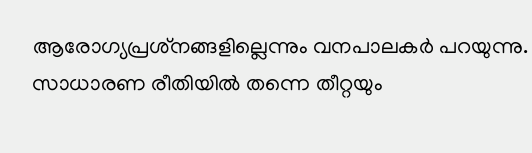ആരോഗ്യപ്രശ്‌നങ്ങളില്ലെന്നും വനപാലകർ പറയുന്നു. സാധാരണ രീതിയിൽ തന്നെ തീറ്റയും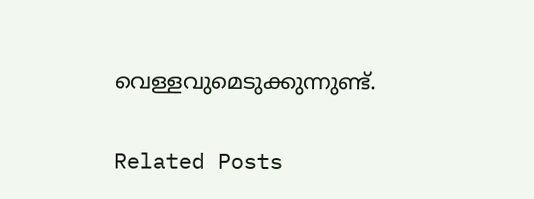വെള്ളവുമെടുക്കുന്നുണ്ട്.

Related Posts